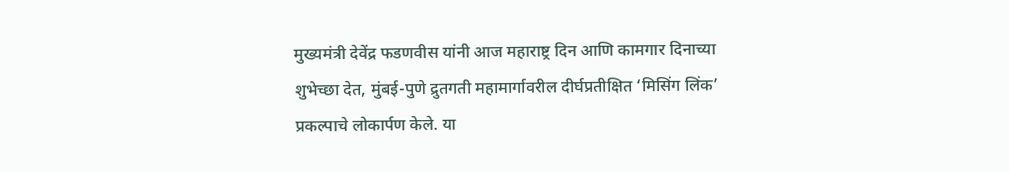मुख्यमंत्री देवेंद्र फडणवीस यांनी आज महाराष्ट्र दिन आणि कामगार दिनाच्या शुभेच्छा देत, मुंबई-पुणे द्रुतगती महामार्गावरील दीर्घप्रतीक्षित ‘मिसिंग लिंक’ प्रकल्पाचे लोकार्पण केले. या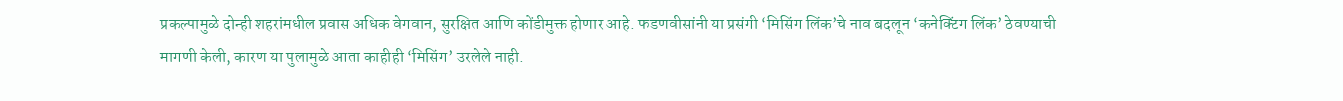प्रकल्पामुळे दोन्ही शहरांमधील प्रवास अधिक वेगवान, सुरक्षित आणि कोंडीमुक्त होणार आहे. फडणवीसांनी या प्रसंगी ‘मिसिंग लिंक’चे नाव बदलून ‘कनेक्टिंग लिंक’ ठेवण्याची मागणी केली, कारण या पुलामुळे आता काहीही ‘मिसिंग’ उरलेले नाही.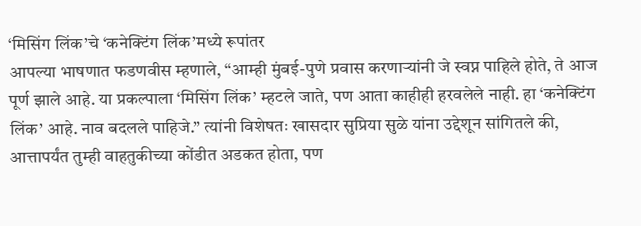‘मिसिंग लिंक’चे ‘कनेक्टिंग लिंक’मध्ये रूपांतर
आपल्या भाषणात फडणवीस म्हणाले, “आम्ही मुंबई-पुणे प्रवास करणाऱ्यांनी जे स्वप्न पाहिले होते, ते आज पूर्ण झाले आहे. या प्रकल्पाला ‘मिसिंग लिंक’ म्हटले जाते, पण आता काहीही हरवलेले नाही. हा ‘कनेक्टिंग लिंक’ आहे. नाव बदलले पाहिजे.” त्यांनी विशेषतः खासदार सुप्रिया सुळे यांना उद्देशून सांगितले की, आत्तापर्यंत तुम्ही वाहतुकीच्या कोंडीत अडकत होता, पण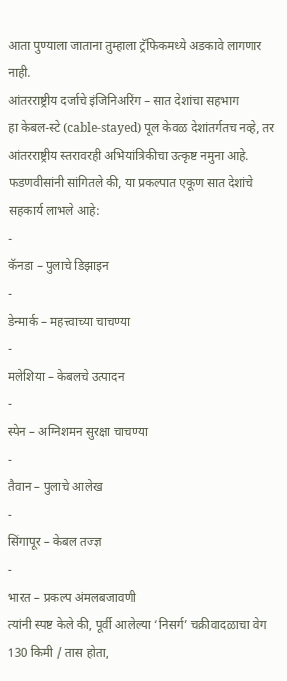आता पुण्याला जाताना तुम्हाला ट्रॅफिकमध्ये अडकावे लागणार नाही.
आंतरराष्ट्रीय दर्जाचे इंजिनिअरिंग – सात देशांचा सहभाग
हा केबल-स्टे (cable-stayed) पूल केवळ देशांतर्गतच नव्हे, तर आंतरराष्ट्रीय स्तरावरही अभियांत्रिकीचा उत्कृष्ट नमुना आहे. फडणवीसांनी सांगितले की, या प्रकल्पात एकूण सात देशांचे सहकार्य लाभले आहे:
-
कॅनडा – पुलाचे डिझाइन
-
डेन्मार्क – महत्त्वाच्या चाचण्या
-
मलेशिया – केबलचे उत्पादन
-
स्पेन – अग्निशमन सुरक्षा चाचण्या
-
तैवान – पुलाचे आलेख
-
सिंगापूर – केबल तज्ज्ञ
-
भारत – प्रकल्प अंमलबजावणी
त्यांनी स्पष्ट केले की, पूर्वी आलेल्या ‘निसर्ग’ चक्रीवादळाचा वेग 130 किमी / तास होता,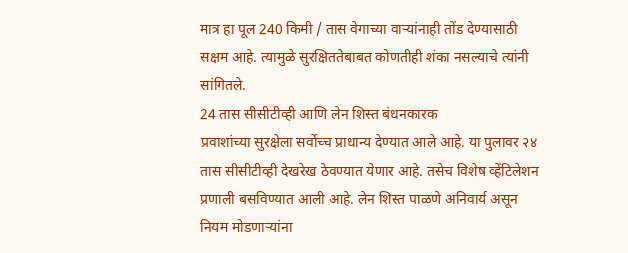मात्र हा पूल 240 किमी / तास वेगाच्या वाऱ्यांनाही तोंड देण्यासाठी सक्षम आहे. त्यामुळे सुरक्षिततेबाबत कोणतीही शंका नसल्याचे त्यांनी सांगितले.
24 तास सीसीटीव्ही आणि लेन शिस्त बंधनकारक
प्रवाशांच्या सुरक्षेला सर्वोच्च प्राधान्य देण्यात आले आहे. या पुलावर २४ तास सीसीटीव्ही देखरेख ठेवण्यात येणार आहे. तसेच विशेष व्हेंटिलेशन प्रणाली बसविण्यात आली आहे. लेन शिस्त पाळणे अनिवार्य असून नियम मोडणाऱ्यांना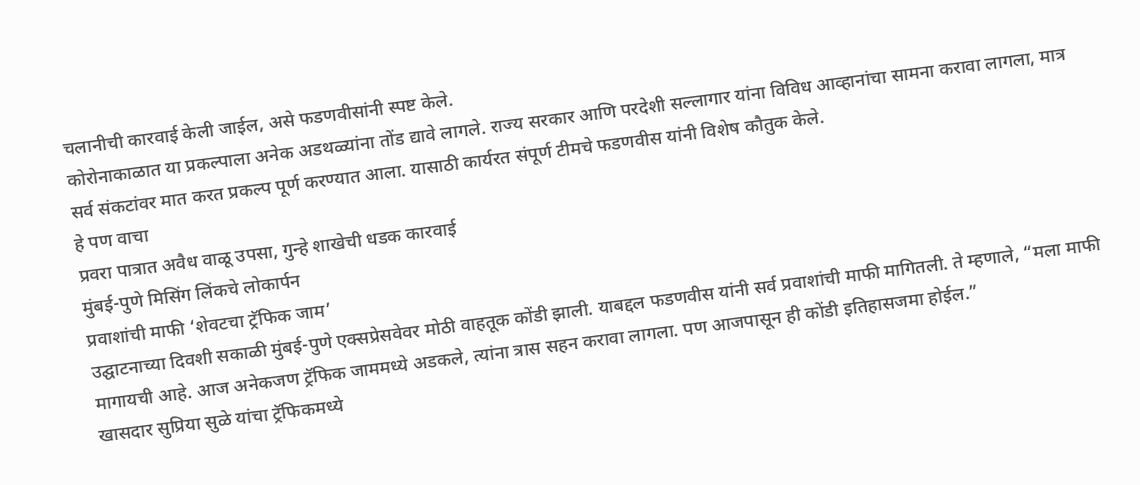चलानीची कारवाई केली जाईल, असे फडणवीसांनी स्पष्ट केले.
कोरोनाकाळात या प्रकल्पाला अनेक अडथळ्यांना तोंड द्यावे लागले. राज्य सरकार आणि परदेशी सल्लागार यांना विविध आव्हानांचा सामना करावा लागला, मात्र सर्व संकटांवर मात करत प्रकल्प पूर्ण करण्यात आला. यासाठी कार्यरत संपूर्ण टीमचे फडणवीस यांनी विशेष कौतुक केले.
हे पण वाचा
प्रवरा पात्रात अवैध वाळू उपसा, गुन्हे शाखेची धडक कारवाई
मुंबई-पुणे मिसिंग लिंकचे लोकार्पन
प्रवाशांची माफी ‘शेवटचा ट्रॅफिक जाम’
उद्घाटनाच्या दिवशी सकाळी मुंबई-पुणे एक्सप्रेसवेवर मोठी वाहतूक कोंडी झाली. याबद्दल फडणवीस यांनी सर्व प्रवाशांची माफी मागितली. ते म्हणाले, “मला माफी मागायची आहे. आज अनेकजण ट्रॅफिक जाममध्ये अडकले, त्यांना त्रास सहन करावा लागला. पण आजपासून ही कोंडी इतिहासजमा होईल.”
खासदार सुप्रिया सुळे यांचा ट्रॅफिकमध्ये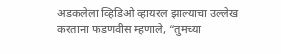अडकलेला व्हिडिओ व्हायरल झाल्याचा उल्लेख करताना फडणवीस म्हणाले, “तुमच्या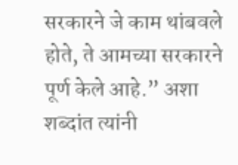सरकारने जे काम थांबवले होते, ते आमच्या सरकारने पूर्ण केले आहे.” अशा शब्दांत त्यांनी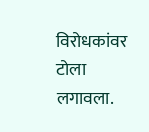विरोधकांवर टोला लगावला.